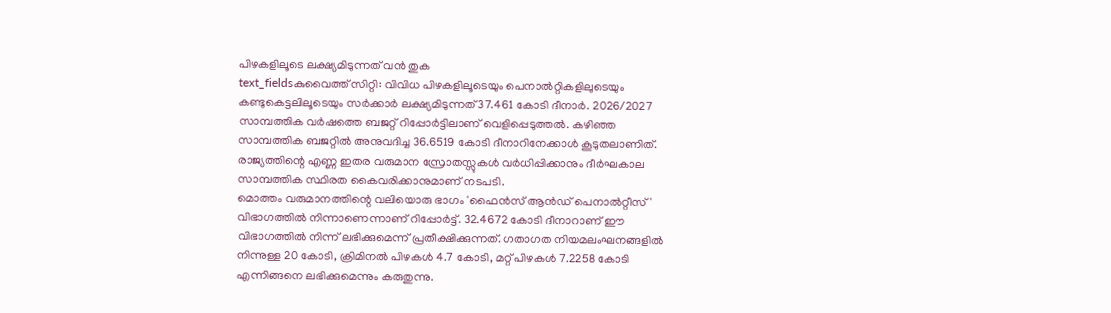പിഴകളിലൂടെ ലക്ഷ്യമിടുന്നത് വൻ തുക
text_fieldsകുവൈത്ത് സിറ്റി: വിവിധ പിഴകളിലൂടെയും പെനാൽറ്റികളിലുടെയും കണ്ടുകെട്ടലിലൂടെയും സർക്കാർ ലക്ഷ്യമിടുന്നത് 37.461 കോടി ദീനാർ. 2026/2027 സാമ്പത്തിക വർഷത്തെ ബജറ്റ് റിപ്പോർട്ടിലാണ് വെളിപ്പെടുത്തൽ. കഴിഞ്ഞ സാമ്പത്തിക ബജറ്റിൽ അനുവദിച്ച 36.6519 കോടി ദീനാറിനേക്കാൾ കൂടുതലാണിത്.
രാജ്യത്തിന്റെ എണ്ണ ഇതര വരുമാന സ്രോതസ്സുകൾ വർധിപ്പിക്കാനും ദീർഘകാല സാമ്പത്തിക സ്ഥിരത കൈവരിക്കാനുമാണ് നടപടി.
മൊത്തം വരുമാനത്തിന്റെ വലിയൊരു ഭാഗം 'ഫൈൻസ് ആൻഡ് പെനാൽറ്റീസ്' വിഭാഗത്തിൽ നിന്നാണെന്നാണ് റിപ്പോർട്ട്. 32.4672 കോടി ദീനാറാണ് ഈ വിഭാഗത്തിൽ നിന്ന് ലഭിക്കുമെന്ന് പ്രതീക്ഷിക്കുന്നത്. ഗതാഗത നിയമലംഘനങ്ങളിൽ നിന്നുള്ള 20 കോടി, ക്രിമിനൽ പിഴകൾ 4.7 കോടി, മറ്റ് പിഴകൾ 7.2258 കോടി എന്നിങ്ങനെ ലഭിക്കുമെന്നും കരുതുന്നു.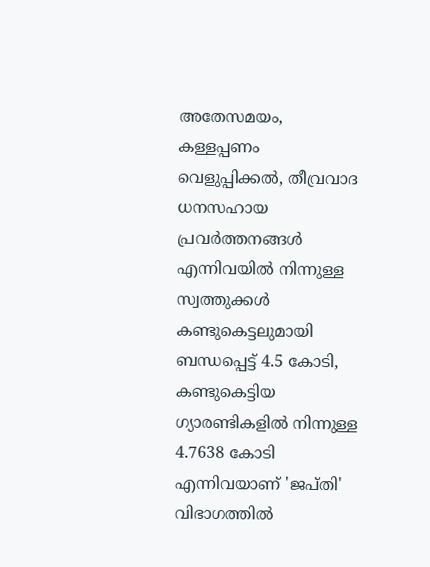അതേസമയം, കള്ളപ്പണം വെളുപ്പിക്കൽ, തീവ്രവാദ ധനസഹായ പ്രവർത്തനങ്ങൾ എന്നിവയിൽ നിന്നുള്ള സ്വത്തുക്കൾ കണ്ടുകെട്ടലുമായി ബന്ധപ്പെട്ട് 4.5 കോടി, കണ്ടുകെട്ടിയ ഗ്യാരണ്ടികളിൽ നിന്നുള്ള 4.7638 കോടി എന്നിവയാണ് 'ജപ്തി' വിഭാഗത്തിൽ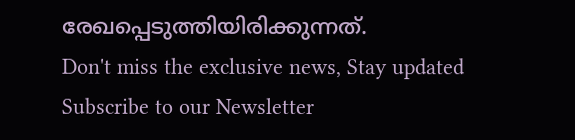രേഖപ്പെടുത്തിയിരിക്കുന്നത്.
Don't miss the exclusive news, Stay updated
Subscribe to our Newsletter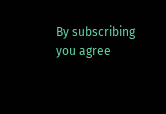By subscribing you agree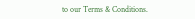to our Terms & Conditions.